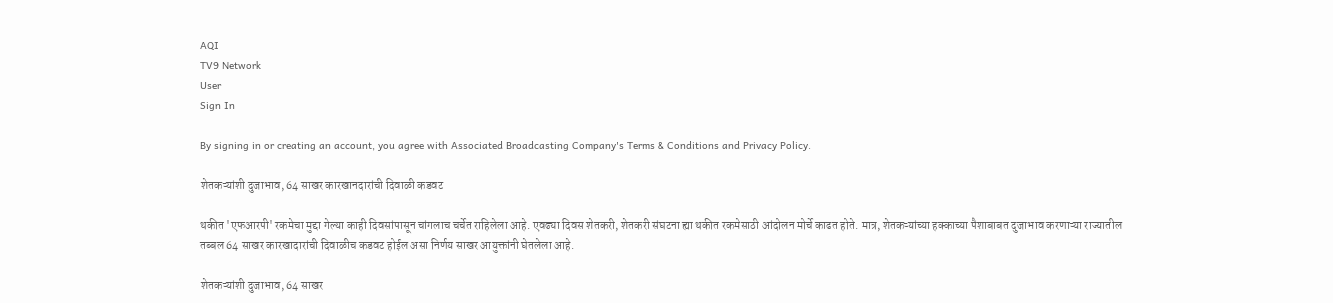AQI
TV9 Network
User
Sign In

By signing in or creating an account, you agree with Associated Broadcasting Company's Terms & Conditions and Privacy Policy.

शेतकऱ्यांशी दुजाभाव, 64 साखर कारखानदारांची दिवाळी कडवट

थकीत 'एफआरपी' रकमेचा मुद्दा गेल्या काही दिवसांपासून चांगलाच चर्चेत राहिलेला आहे. एवढ्या दिवस शेतकरी, शेतकरी संघटना ह्या थकीत रकमेसाठी आंदोलन मोर्चे काढत होते. मात्र, शेतकऱ्यांच्या हक्काच्या पैशाबाबत दुजाभाव करणाऱ्या राज्यातील तब्बल 64 साखर कारखादारांची दिवाळीच कडवट होईल असा निर्णय साखर आयुक्तांनी घेतलेला आहे.

शेतकऱ्यांशी दुजाभाव, 64 साखर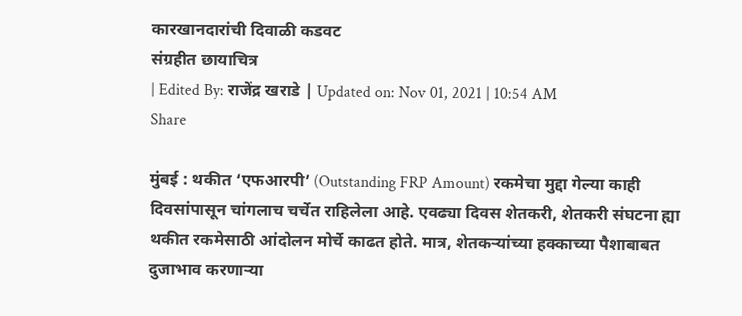कारखानदारांची दिवाळी कडवट
संग्रहीत छायाचित्र
| Edited By: राजेंद्र खराडे | Updated on: Nov 01, 2021 | 10:54 AM
Share

मुंबई : थकीत ‘एफआरपी’ (Outstanding FRP Amount) रकमेचा मुद्दा गेल्या काही दिवसांपासून चांगलाच चर्चेत राहिलेला आहे. एवढ्या दिवस शेतकरी, शेतकरी संघटना ह्या थकीत रकमेसाठी आंदोलन मोर्चे काढत होते. मात्र, शेतकऱ्यांच्या हक्काच्या पैशाबाबत दुजाभाव करणाऱ्या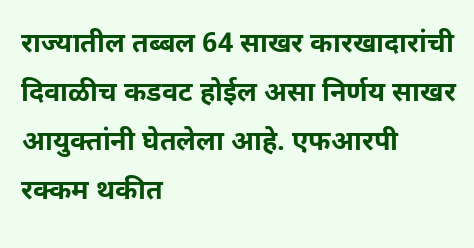राज्यातील तब्बल 64 साखर कारखादारांची दिवाळीच कडवट होईल असा निर्णय साखर आयुक्तांनी घेतलेला आहे. एफआरपी रक्कम थकीत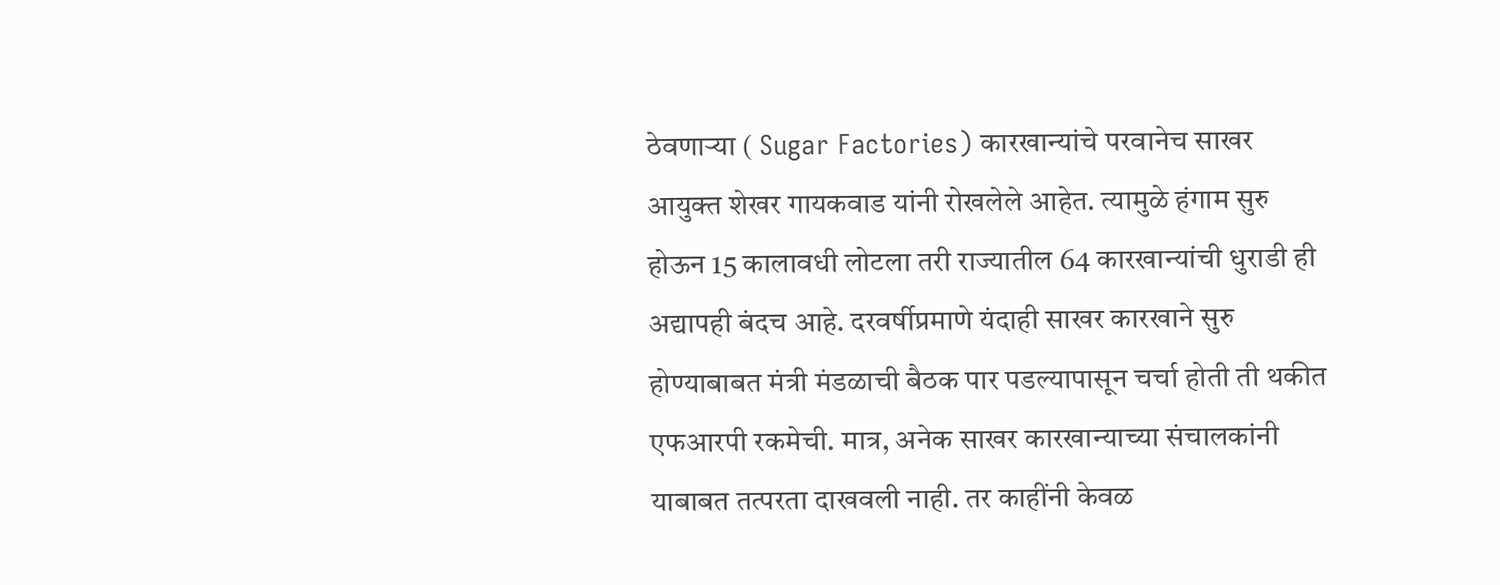ठेवणाऱ्या ( Sugar Factories) कारखान्यांचे परवानेच साखर आयुक्त शेखर गायकवाड यांनी रोखलेले आहेत. त्यामुळे हंगाम सुरु होऊन 15 कालावधी लोटला तरी राज्यातील 64 कारखान्यांची धुराडी ही अद्यापही बंदच आहे. दरवर्षीप्रमाणे यंदाही साखर कारखाने सुरु होण्याबाबत मंत्री मंडळाची बैठक पार पडल्यापासून चर्चा होती ती थकीत एफआरपी रकमेची. मात्र, अनेक साखर कारखान्याच्या संचालकांनी याबाबत तत्परता दाखवली नाही. तर काहींनी केवळ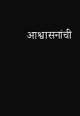आश्वासनांची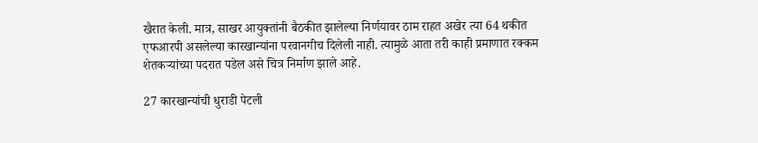खैरात केली. मात्र, साखर आयुक्तांनी बैठकीत झालेल्या निर्णयावर ठाम राहत अखेर त्या 64 थकीत एफआरपी असलेल्या कारखान्यांना परवानगीच दिलेली नाही. त्यामुळे आता तरी काही प्रमाणात रक्कम शेतकऱ्यांच्या पदरात पडेल असे चित्र निर्माण झाले आहे.

27 कारखान्यांची धुराडी पेटली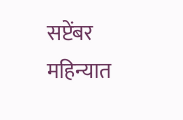सप्टेंबर महिन्यात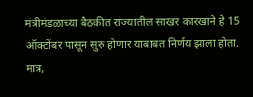मंत्रीमंडळाच्या बैठकीत राज्यातील साखर कारखाने हे 15 ऑक्टोंबर पासून सुरु होणार याबाबत निर्णय झाला होता. मात्र,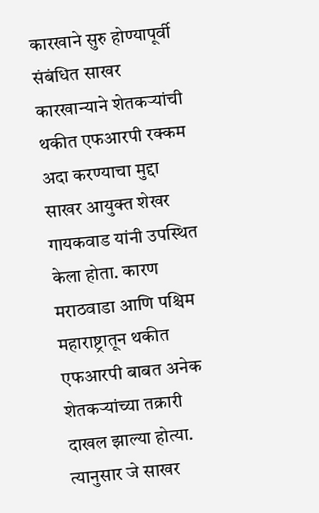कारखाने सुरु होण्यापूर्वी संबंधित साखर कारखान्याने शेतकऱ्यांची थकीत एफआरपी रक्कम अदा करण्याचा मुद्दा साखर आयुक्त शेखर गायकवाड यांनी उपस्थित केला होता. कारण मराठवाडा आणि पश्चिम महाराष्ट्रातून थकीत एफआरपी बाबत अनेक शेतकऱ्यांच्या तक्रारी दाखल झाल्या होत्या. त्यानुसार जे साखर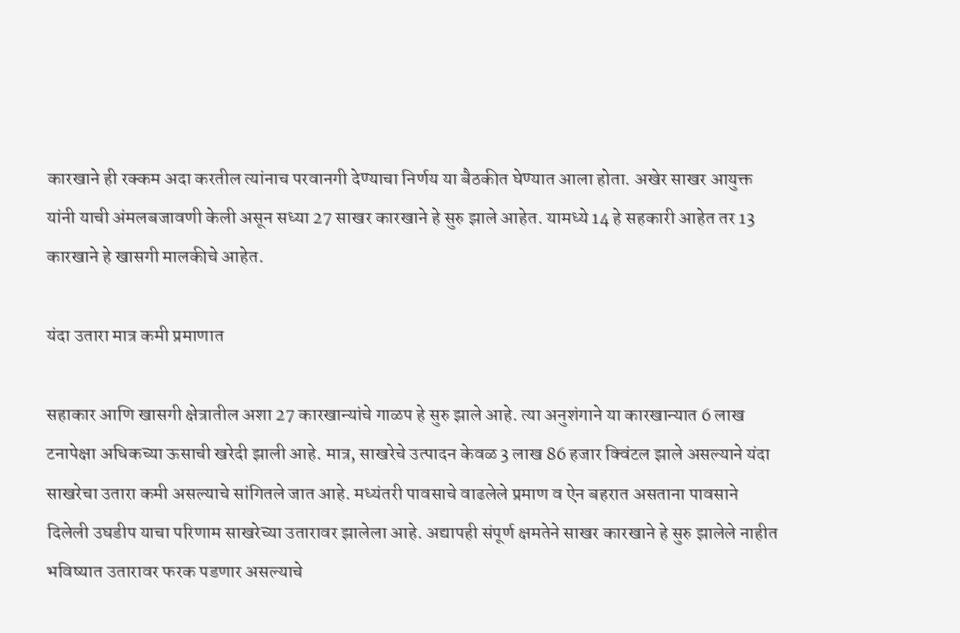कारखाने ही रक्कम अदा करतील त्यांनाच परवानगी देण्याचा निर्णय या बैठकीत घेण्यात आला होता. अखेर साखर आयुक्त यांनी याची अंमलबजावणी केली असून सध्या 27 साखर कारखाने हे सुरु झाले आहेत. यामध्ये 14 हे सहकारी आहेत तर 13 कारखाने हे खासगी मालकीचे आहेत.

यंदा उतारा मात्र कमी प्रमाणात

सहाकार आणि खासगी क्षेत्रातील अशा 27 कारखान्यांचे गाळप हे सुरु झाले आहे. त्या अनुशंगाने या कारखान्यात 6 लाख टनापेक्षा अधिकच्या ऊसाची खरेदी झाली आहे. मात्र, साखरेचे उत्पादन केवळ 3 लाख 86 हजार क्विंटल झाले असल्याने यंदा साखरेचा उतारा कमी असल्याचे सांगितले जात आहे. मध्यंतरी पावसाचे वाढलेले प्रमाण व ऐन बहरात असताना पावसाने दिलेली उघडीप याचा परिणाम साखरेच्या उतारावर झालेला आहे. अद्यापही संपूर्ण क्षमतेने साखर कारखाने हे सुरु झालेले नाहीत भविष्यात उतारावर फरक पडणार असल्याचे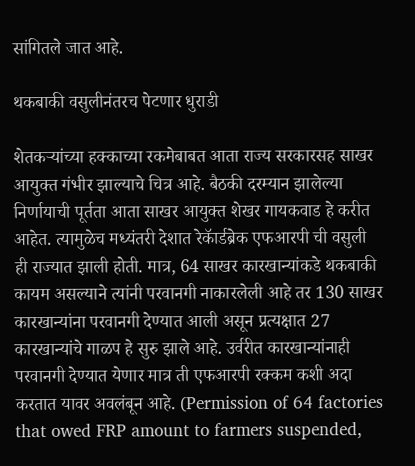सांगितले जात आहे.

थकबाकी वसुलीनंतरच पेटणार धुराडी

शेतकऱ्यांच्या हक्काच्या रकमेबाबत आता राज्य सरकारसह साखर आयुक्त गंभीर झाल्याचे चित्र आहे. बैठकी दरम्यान झालेल्या निर्णायाची पूर्तता आता साखर आयुक्त शेखर गायकवाड हे करीत आहेत. त्यामुळेच मध्यंतरी देशात रेकॅार्डब्रेक एफआरपी ची वसुली ही राज्यात झाली होती. मात्र, 64 साखर कारखान्यांकडे थकबाकी कायम असल्याने त्यांनी परवानगी नाकारलेली आहे तर 130 साखर कारखान्यांना परवानगी देण्यात आली असून प्रत्यक्षात 27 कारखान्यांचे गाळप हे सुरु झाले आहे. उर्वरीत कारखान्यांनाही परवानगी देण्यात येणार मात्र ती एफआरपी रक्कम कशी अदा करतात यावर अवलंबून आहे. (Permission of 64 factories that owed FRP amount to farmers suspended,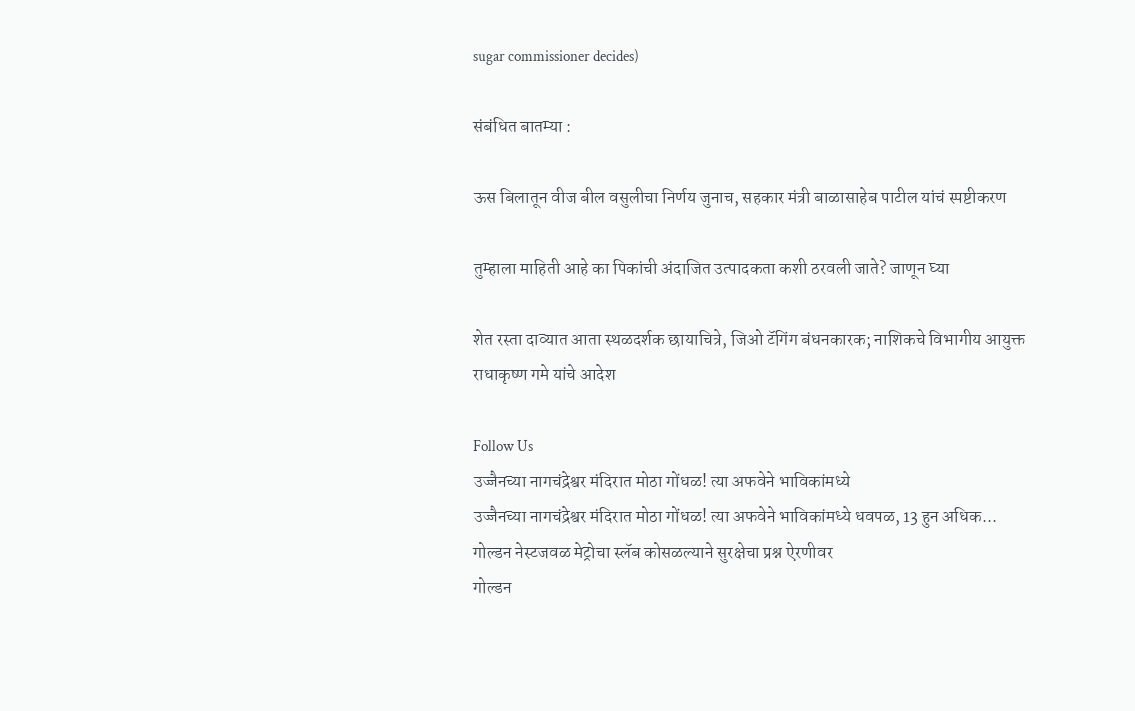sugar commissioner decides)

संबंधित बातम्या :

ऊस बिलातून वीज बील वसुलीचा निर्णय जुनाच, सहकार मंत्री बाळासाहेब पाटील यांचं स्पष्टीकरण

तुम्हाला माहिती आहे का पिकांची अंदाजित उत्पादकता कशी ठरवली जाते? जाणून घ्या

शेत रस्ता दाव्यात आता स्थळदर्शक छायाचित्रे, जिओ टॅगिंग बंधनकारक; नाशिकचे विभागीय आयुक्त राधाकृष्ण गमे यांचे आदेश

Follow Us
उज्जैनच्या नागचंद्रेश्वर मंदिरात मोठा गोंधळ! त्या अफवेने भाविकांमध्ये
उज्जैनच्या नागचंद्रेश्वर मंदिरात मोठा गोंधळ! त्या अफवेने भाविकांमध्ये धवपळ, 13 हुन अधिक...
गोल्डन नेस्टजवळ मेट्रोचा स्लॅब कोसळल्याने सुरक्षेचा प्रश्न ऐरणीवर
गोल्डन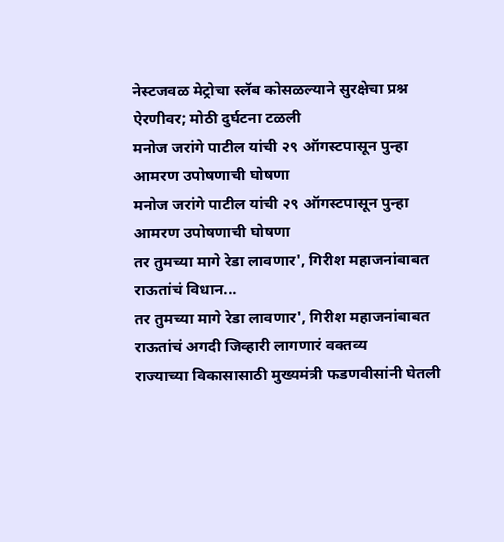नेस्टजवळ मेट्रोचा स्लॅब कोसळल्याने सुरक्षेचा प्रश्न ऐरणीवर; मोठी दुर्घटना टळली
मनोज जरांगे पाटील यांची २९ ऑगस्टपासून पुन्हा आमरण उपोषणाची घोषणा
मनोज जरांगे पाटील यांची २९ ऑगस्टपासून पुन्हा आमरण उपोषणाची घोषणा
तर तुमच्या मागे रेडा लावणार', गिरीश महाजनांबाबत राऊतांचं विधान...
तर तुमच्या मागे रेडा लावणार', गिरीश महाजनांबाबत राऊतांचं अगदी जिव्हारी लागणारं वक्तव्य
राज्याच्या विकासासाठी मुख्यमंत्री फडणवीसांनी घेतली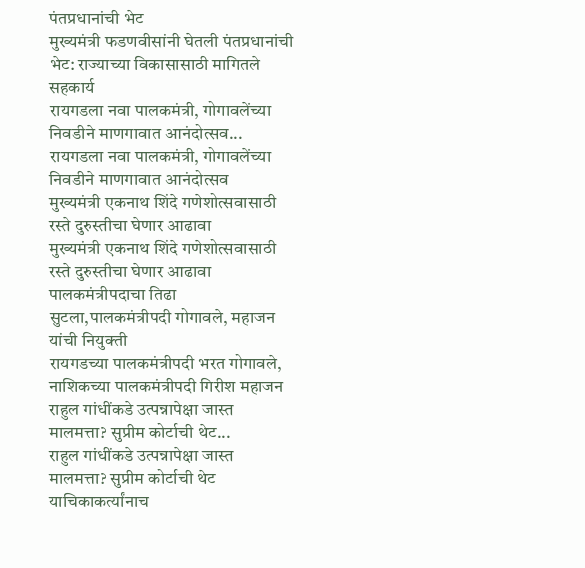पंतप्रधानांची भेट
मुख्यमंत्री फडणवीसांनी घेतली पंतप्रधानांची भेट: राज्याच्या विकासासाठी मागितले सहकार्य
रायगडला नवा पालकमंत्री, गोगावलेंच्या निवडीने माणगावात आनंदोत्सव...
रायगडला नवा पालकमंत्री, गोगावलेंच्या निवडीने माणगावात आनंदोत्सव
मुख्यमंत्री एकनाथ शिंदे गणेशोत्सवासाठी रस्ते दुरुस्तीचा घेणार आढावा
मुख्यमंत्री एकनाथ शिंदे गणेशोत्सवासाठी रस्ते दुरुस्तीचा घेणार आढावा
पालकमंत्रीपदाचा तिढा सुटला,पालकमंत्रीपदी गोगावले, महाजन यांची नियुक्ती
रायगडच्या पालकमंत्रीपदी भरत गोगावले, नाशिकच्या पालकमंत्रीपदी गिरीश महाजन
राहुल गांधींकडे उत्पन्नापेक्षा जास्त मालमत्ता? सुप्रीम कोर्टाची थेट...
राहुल गांधींकडे उत्पन्नापेक्षा जास्त मालमत्ता? सुप्रीम कोर्टाची थेट याचिकाकर्त्यांनाच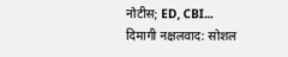नोटीस; ED, CBI...
दिमागी नक्षलवाद: सोशल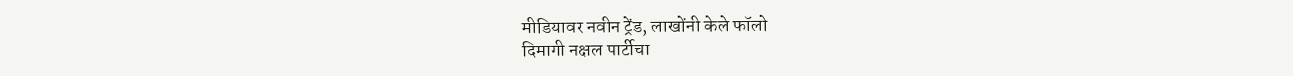मीडियावर नवीन ट्रेंड, लाखोंनी केले फॉलो
दिमागी नक्षल पार्टीचा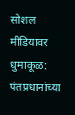सोशल मीडियावर धुमाकूळ: पंतप्रधानांच्या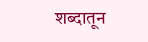शब्दातून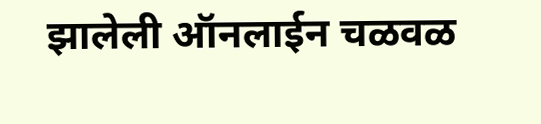झालेली ऑनलाईन चळवळ